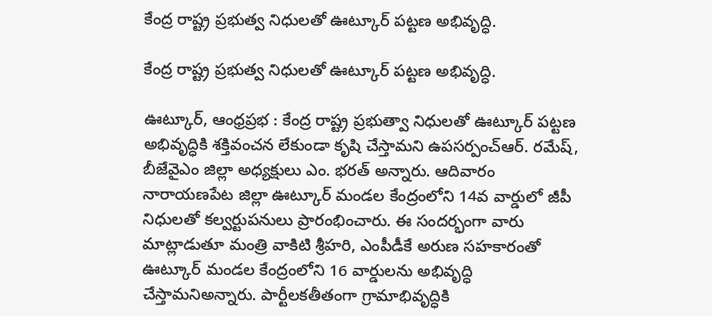కేంద్ర రాష్ట్ర ప్రభుత్వ నిధులతో ఊట్కూర్ పట్టణ అభివృద్ధి.

కేంద్ర రాష్ట్ర ప్రభుత్వ నిధులతో ఊట్కూర్ పట్టణ అభివృద్ధి.

ఊట్కూర్, ఆంధ్రప్రభ : కేంద్ర రాష్ట్ర ప్రభుత్వా నిధులతో ఊట్కూర్ పట్టణ అభివృద్ధికి శక్తివంచన లేకుండా కృషి చేస్తామని ఉపసర్పంచ్ఆర్. రమేష్, బీజేవైఎం జిల్లా అధ్యక్షులు ఎం. భరత్ అన్నారు. ఆదివారం నారాయణపేట జిల్లా ఊట్కూర్ మండల కేంద్రంలోని 14వ వార్డులో జీపీ నిధులతో కల్వర్టుపనులు ప్రారంభించారు. ఈ సందర్భంగా వారు మాట్లాడుతూ మంత్రి వాకిటి శ్రీహరి, ఎంపీడీకే అరుణ సహకారంతో ఊట్కూర్ మండల కేంద్రంలోని 16 వార్డులను అభివృద్ధి చేస్తామనిఅన్నారు. పార్టీలకతీతంగా గ్రామాభివృద్ధికి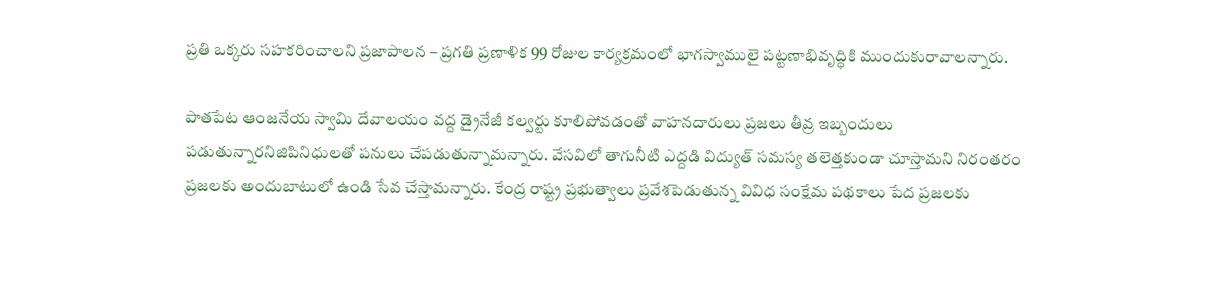ప్రతి ఒక్కరు సహకరించాలని ప్రజాపాలన – ప్రగతి ప్రణాళిక 99 రోజుల కార్యక్రమంలో భాగస్వాములై పట్టణాభివృద్ధికి ముందుకురావాలన్నారు.

పాతపేట ఆంజనేయ స్వామి దేవాలయం వద్ద డ్రైనేజీ కల్వర్టు కూలిపోవడంతో వాహనదారులు ప్రజలు తీవ్ర ఇబ్బందులు పడుతున్నారనిజిపినిధులతో పనులు చేపడుతున్నామన్నారు. వేసవిలో తాగునీటి ఎద్దడి విద్యుత్ సమస్య తలెత్తకుండా చూస్తామని నిరంతరం ప్రజలకు అందుబాటులో ఉండి సేవ చేస్తామన్నారు. కేంద్ర రాష్ట్ర ప్రభుత్వాలు ప్రవేశపెడుతున్న వివిధ సంక్షేమ పథకాలు పేద ప్రజలకు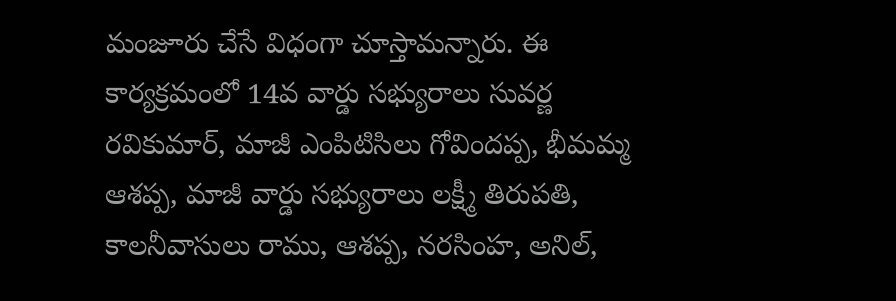మంజూరు చేసే విధంగా చూస్తామన్నారు. ఈ కార్యక్రమంలో 14వ వార్డు సభ్యురాలు సువర్ణ రవికుమార్, మాజీ ఎంపిటిసిలు గోవిందప్ప, భీమమ్మ ఆశప్ప, మాజీ వార్డు సభ్యురాలు లక్ష్మీ తిరుపతి, కాలనీవాసులు రాము, ఆశప్ప, నరసింహ, అనిల్,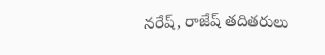నరేష్, రాజేష్ తదితరులు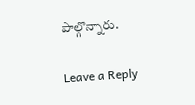పాల్గొన్నారు.

Leave a Reply